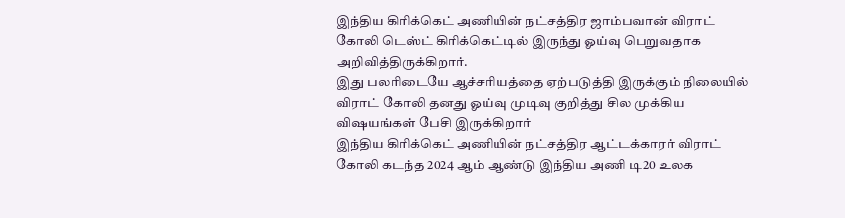இந்திய கிரிக்கெட் அணியின் நட்சத்திர ஜாம்பவான் விராட் கோலி டெஸ்ட் கிரிக்கெட்டில் இருந்து ஓய்வு பெறுவதாக அறிவித்திருக்கிறார்.
இது பலரிடையே ஆச்சரியத்தை ஏற்படுத்தி இருக்கும் நிலையில் விராட் கோலி தனது ஓய்வு முடிவு குறித்து சில முக்கிய விஷயங்கள் பேசி இருக்கிறார்
இந்திய கிரிக்கெட் அணியின் நட்சத்திர ஆட்டக்காரர் விராட் கோலி கடந்த 2024 ஆம் ஆண்டு இந்திய அணி டி20 உலக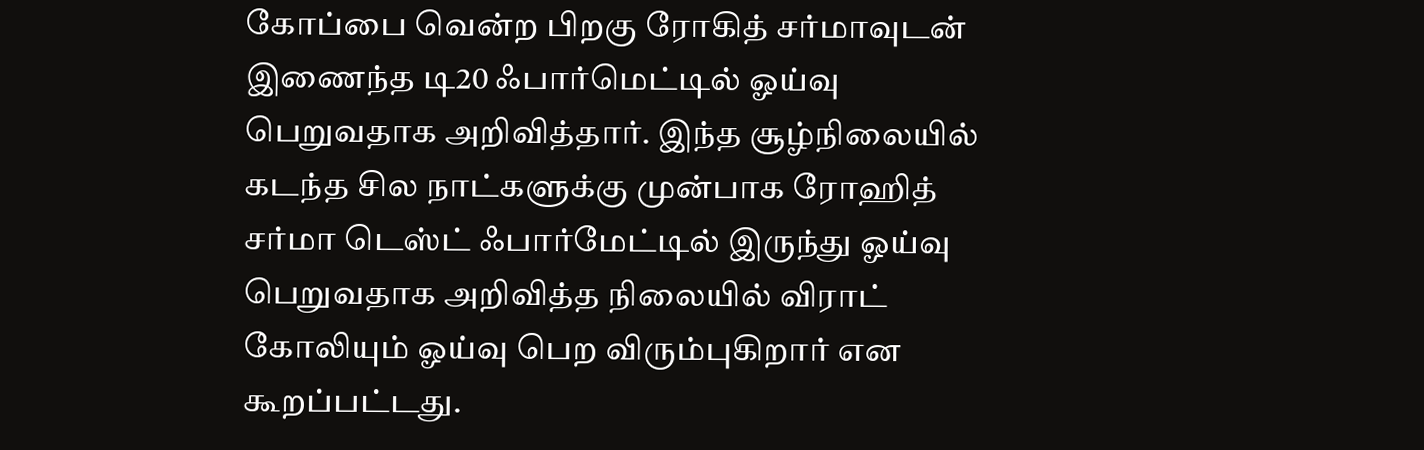கோப்பை வென்ற பிறகு ரோகித் சர்மாவுடன் இணைந்த டி20 ஃபார்மெட்டில் ஓய்வு பெறுவதாக அறிவித்தார். இந்த சூழ்நிலையில் கடந்த சில நாட்களுக்கு முன்பாக ரோஹித் சர்மா டெஸ்ட் ஃபார்மேட்டில் இருந்து ஓய்வு பெறுவதாக அறிவித்த நிலையில் விராட் கோலியும் ஓய்வு பெற விரும்புகிறார் என கூறப்பட்டது.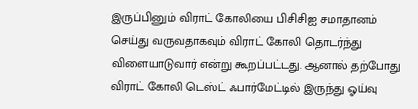இருப்பினும் விராட் கோலியை பிசிசிஐ சமாதானம் செய்து வருவதாகவும் விராட் கோலி தொடர்ந்து விளையாடுவார் என்று கூறப்பட்டது. ஆனால் தற்போது விராட் கோலி டெஸ்ட் ஃபார்மேட்டில் இருந்து ஓய்வு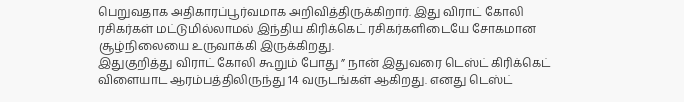பெறுவதாக அதிகாரப்பூர்வமாக அறிவித்திருக்கிறார். இது விராட் கோலி ரசிகர்கள் மட்டுமில்லாமல் இந்திய கிரிக்கெட் ரசிகர்களிடையே சோகமான சூழ்நிலையை உருவாக்கி இருக்கிறது.
இதுகுறித்து விராட் கோலி கூறும் போது ” நான் இதுவரை டெஸ்ட் கிரிக்கெட் விளையாட ஆரம்பத்திலிருந்து 14 வருடங்கள் ஆகிறது. எனது டெஸ்ட்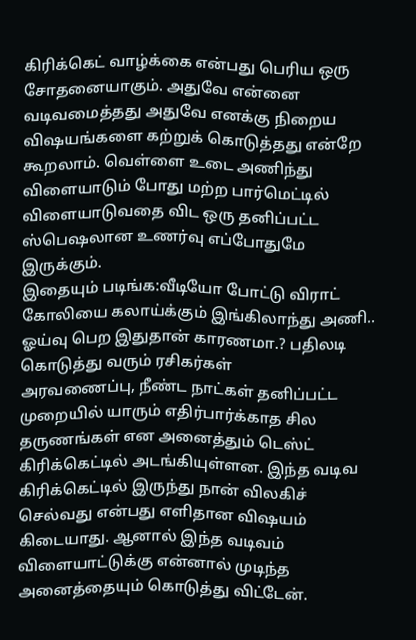கிரிக்கெட் வாழ்க்கை என்பது பெரிய ஒரு சோதனையாகும். அதுவே என்னை வடிவமைத்தது அதுவே எனக்கு நிறைய விஷயங்களை கற்றுக் கொடுத்தது என்றே கூறலாம். வெள்ளை உடை அணிந்து விளையாடும் போது மற்ற பார்மெட்டில் விளையாடுவதை விட ஒரு தனிப்பட்ட ஸ்பெஷலான உணர்வு எப்போதுமே இருக்கும்.
இதையும் படிங்க:வீடியோ போட்டு விராட் கோலியை கலாய்க்கும் இங்கிலாந்து அணி.. ஓய்வு பெற இதுதான் காரணமா.? பதிலடி கொடுத்து வரும் ரசிகர்கள்
அரவணைப்பு, நீண்ட நாட்கள் தனிப்பட்ட முறையில் யாரும் எதிர்பார்க்காத சில தருணங்கள் என அனைத்தும் டெஸ்ட் கிரிக்கெட்டில் அடங்கியுள்ளன. இந்த வடிவ கிரிக்கெட்டில் இருந்து நான் விலகிச் செல்வது என்பது எளிதான விஷயம் கிடையாது. ஆனால் இந்த வடிவம் விளையாட்டுக்கு என்னால் முடிந்த அனைத்தையும் கொடுத்து விட்டேன்.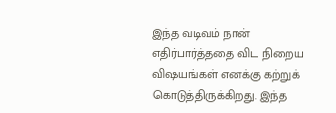இந்த வடிவம் நான் எதிர்பார்த்ததை விட நிறைய விஷயங்கள் எனக்கு கற்றுக் கொடுத்திருக்கிறது. இந்த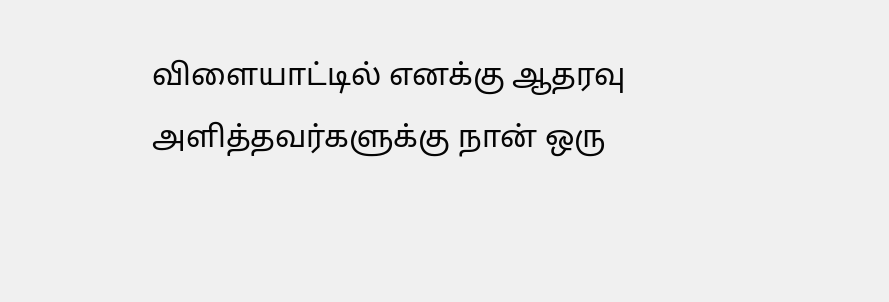விளையாட்டில் எனக்கு ஆதரவு அளித்தவர்களுக்கு நான் ஒரு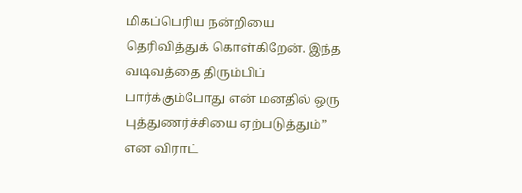மிகப்பெரிய நன்றியை தெரிவித்துக் கொள்கிறேன். இந்த வடிவத்தை திரும்பிப் பார்க்கும்போது என் மனதில் ஒரு புத்துணர்ச்சியை ஏற்படுத்தும்” என விராட்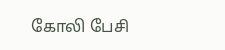கோலி பேசி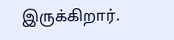இருக்கிறார்.